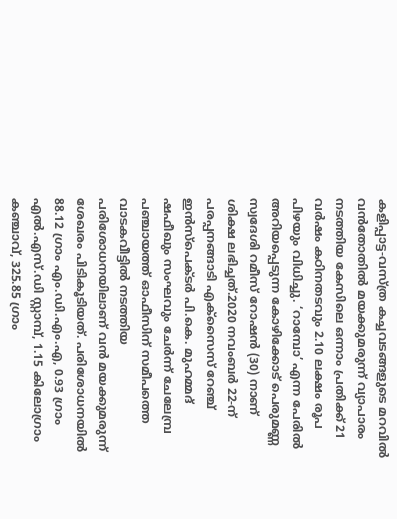കളിപ്പാട്ട-വസ്ത്ര കച്ചവടങ്ങളുടെ മറവിൽ വൻതോതിൽ മയക്കുമരുന്ന് വ്യാപാരം നടത്തിയ കേസിലെ ഒന്നാം പ്രതിക്ക് 21 വർഷം കഠിനതടവും 2.10 ലക്ഷം രൂപ പിഴയും വിധിച്ചു. ‘റാമ്പോ’ എന്ന പേരിൽ അറിയപ്പെടുന്ന കോഴിക്കോട് പെരുമണ്ണ സ്വദേശി റമീസ് റോഷൻ (30) നാണ് ശിക്ഷ ലഭിച്ചത്.2020 നവംബർ 22-ന് പരപ്പനങ്ങാടി എക്സൈസ് റേഞ്ച് ഇൻസ്പെക്ടർ പി.കെ. മുഹമ്മദ് ഷഫീഖും സംഘവും ചേർന്ന് ചേലേമ്പ്ര പഞ്ചായത്ത് ഓഫീസിന് സമീപത്തെ വാടകവീട്ടിൽ നടത്തിയ പരിശോധനയിലാണ് വൻ മയക്കുമരുന്ന് ശേഖരം പിടികൂടിയത്. പരിശോധനയിൽ 88.12 ഗ്രാം എം.ഡി.എം.എ, 0.93 ഗ്രാം എൽ.എസ്.ഡി സ്റ്റാമ്പ്, 1.15 കിലോഗ്രാം കഞ്ചാവ്, 325.85 ഗ്രാം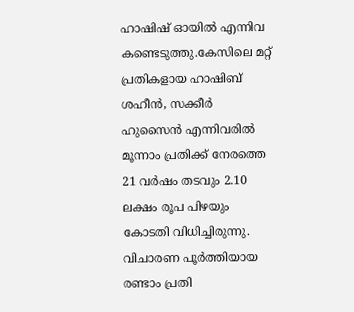ഹാഷിഷ് ഓയിൽ എന്നിവ കണ്ടെടുത്തു.കേസിലെ മറ്റ് പ്രതികളായ ഹാഷിബ് ശഹീൻ, സക്കീർ ഹുസൈൻ എന്നിവരിൽ മൂന്നാം പ്രതിക്ക് നേരത്തെ 21 വർഷം തടവും 2.10 ലക്ഷം രൂപ പിഴയും കോടതി വിധിച്ചിരുന്നു. വിചാരണ പൂർത്തിയായ രണ്ടാം പ്രതി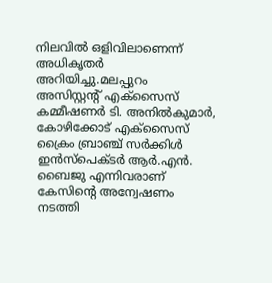നിലവിൽ ഒളിവിലാണെന്ന് അധികൃതർ അറിയിച്ചു.മലപ്പുറം അസിസ്റ്റന്റ് എക്സൈസ് കമ്മീഷണർ ടി. അനിൽകുമാർ, കോഴിക്കോട് എക്സൈസ് ക്രൈം ബ്രാഞ്ച് സർക്കിൾ ഇൻസ്പെക്ടർ ആർ.എൻ. ബൈജു എന്നിവരാണ് കേസിന്റെ അന്വേഷണം നടത്തി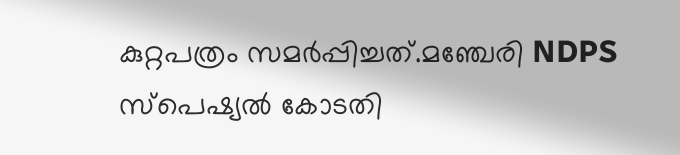കുറ്റപത്രം സമർപ്പിച്ചത്.മഞ്ചേരി NDPS സ്പെഷ്യൽ കോടതി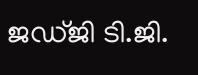ജഡ്ജി ടി.ജി.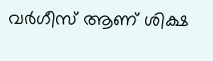വർഗീസ് ആണ് ശിക്ഷ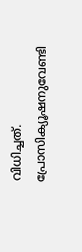വിധിച്ചത്. പ്രോസിക്യൂഷനുവേണ്ടി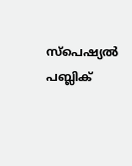സ്പെഷ്യൽ പബ്ലിക്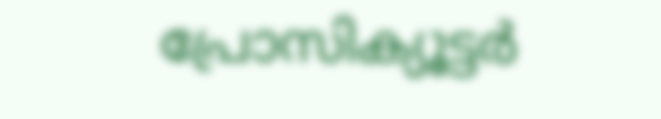പ്രോസിക്യൂട്ടർ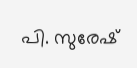പി. സുരേഷ്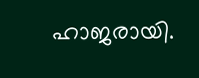ഹാജരായി.